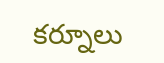కర్నూలు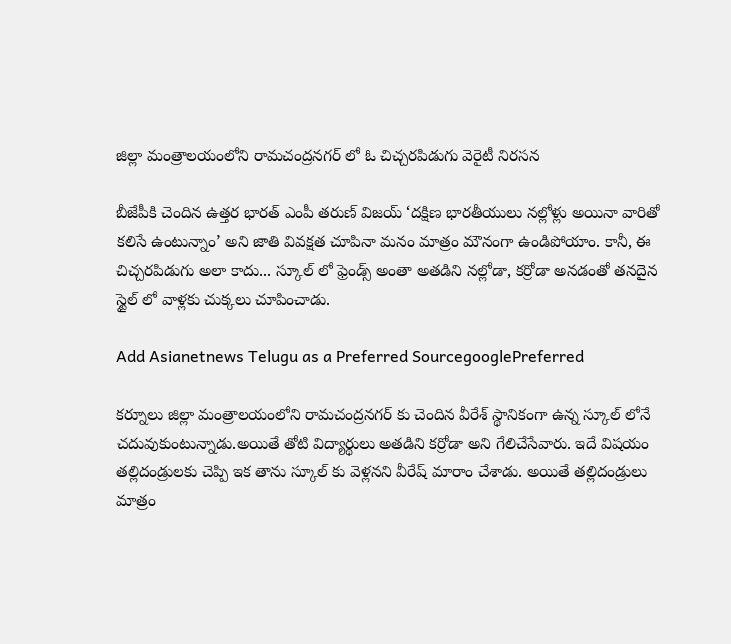జిల్లా మంత్రాలయంలోని రామచంద్రనగర్‌ లో ఓ చిచ్చరపిడుగు వెరైటీ నిరసన

బీజేపీకి చెందిన ఉత్తర భారత్ ఎంపీ తరుణ్ విజయ్ ‘దక్షిణ భారతీయులు నల్లోళ్లు అయినా వారితో కలిసే ఉంటున్నాం’ అని జాతి వివక్షత చూపినా మనం మాత్రం మౌనంగా ఉండిపోయాం. కానీ, ఈ చిచ్చరపిడుగు అలా కాదు... స్కూల్ లో ఫ్రెండ్స్ అంతా అతడిని నల్లోడా, కర్రోడా అనడంతో తనదైన స్టైల్ లో వాళ్లకు చుక్కలు చూపించాడు.

Add Asianetnews Telugu as a Preferred SourcegooglePreferred

కర్నూలు జిల్లా మంత్రాలయంలోని రామచంద్రనగర్‌ కు చెందిన వీరేశ్ స్థానికంగా ఉన్న స్కూల్ లోనే చదువుకుంటున్నాడు.అయితే తోటి విద్యార్థులు అతడిని కర్రోడా అని గేలిచేసేవారు. ఇదే విషయం తల్లిదండ్రులకు చెప్పి ఇక తాను స్కూల్ కు వెళ్లనని వీరేష్ మారాం చేశాడు. అయితే తల్లిదండ్రులు మాత్రం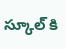స్కూల్ కి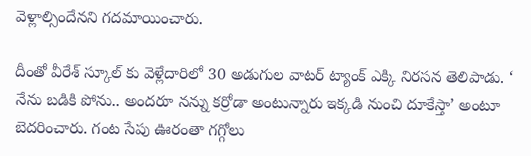వెళ్లాల్సిందేనని గదమాయించారు.

దీంతో వీరేశ్ స్కూల్ కు వెళ్లేదారిలో 30 అడుగుల వాటర్ ట్యాంక్ ఎక్కి నిరసన తెలిపాడు. ‘ నేను బడికి పోను.. అందరూ నన్ను కర్రోడా అంటున్నారు ఇక్కడి నుంచి దూకేస్తా’ అంటూ బెదరించారు. గంట సేపు ఊరంతా గగ్గోలు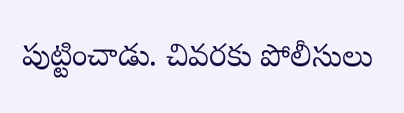పుట్టించాడు. చివరకు పోలీసులు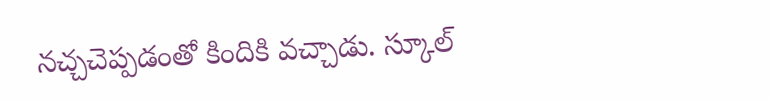నచ్చచెప్పడంతో కిందికి వచ్చాడు. స్కూల్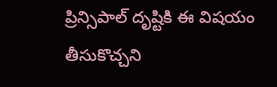ప్రిన్సిపాల్ దృష్టికి ఈ విషయం తీసుకొచ్చని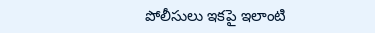పోలీసులు ఇకపై ఇలాంటి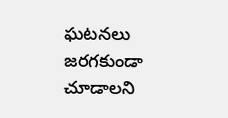ఘటనలు జరగకుండా చూడాలని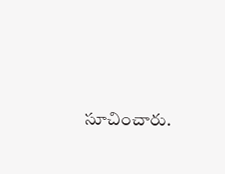సూచించారు.